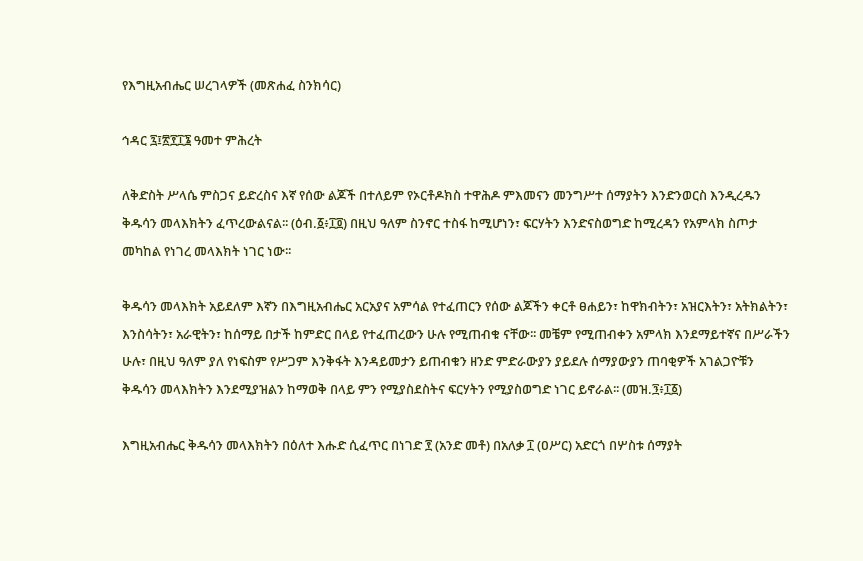የእግዚአብሔር ሠረገላዎች (መጽሐፈ ስንክሳር)

ኅዳር ፯፤፳፻፲፮ ዓመተ ምሕረት

ለቅድስት ሥላሴ ምስጋና ይድረስና እኛ የሰው ልጆች በተለይም የኦርቶዶክስ ተዋሕዶ ምእመናን መንግሥተ ሰማያትን እንድንወርስ እንዲረዱን ቅዱሳን መላእክትን ፈጥረውልናል፡፡ (ዕብ.፩፥፲፬) በዚህ ዓለም ስንኖር ተስፋ ከሚሆነን፣ ፍርሃትን እንድናስወግድ ከሚረዳን የአምላክ ስጦታ መካከል የነገረ መላእክት ነገር ነው፡፡

ቅዱሳን መላእክት አይደለም እኛን በእግዚአብሔር አርአያና አምሳል የተፈጠርን የሰው ልጆችን ቀርቶ ፀሐይን፣ ከዋክብትን፣ አዝርእትን፣ አትክልትን፣ እንስሳትን፣ አራዊትን፣ ከሰማይ በታች ከምድር በላይ የተፈጠረውን ሁሉ የሚጠብቁ ናቸው፡፡ መቼም የሚጠብቀን አምላክ እንደማይተኛና በሥራችን ሁሉ፣ በዚህ ዓለም ያለ የነፍስም የሥጋም እንቅፋት እንዳይመታን ይጠብቁን ዘንድ ምድራውያን ያይደሉ ሰማያውያን ጠባቂዎች አገልጋዮቹን ቅዱሳን መላእክትን እንደሚያዝልን ከማወቅ በላይ ምን የሚያስደስትና ፍርሃትን የሚያስወግድ ነገር ይኖራል፡፡ (መዝ.፺፥፲፩)

እግዚአብሔር ቅዱሳን መላእክትን በዕለተ እሑድ ሲፈጥር በነገድ ፻ (አንድ መቶ) በአለቃ ፲ (ዐሥር) አድርጎ በሦስቱ ሰማያት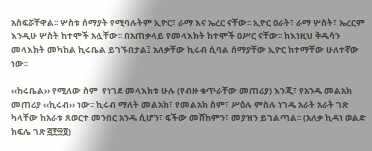አስፍሯቸዋል፡፡ ሦስቱ ሰማያት የሚባሉትም ኢዮር፣ ራማ እና ኤረር ናቸው፡፡ ኢዮር ዐራት፣ ራማ ሦስት፣ ኤረርም እንዲሁ ሦስት ከተሞች አሏቸው፡፡ በአጠቃላይ የመላእክት ከተሞች ዐሥር ናቸው፡፡ ከእነዚህ ቅዱሳን መላእክት መካከል ኪሩቤል ይገኙበታል፤ አለቃቸው ኪሩብ ሲባል ሰማያቸው ኢዮር ከተማቸው ሁለተኛው ነው፡፡

‹‹ከሩቤል›› የሚለው ስም  የነገደ መላእክቱ ሁሉ (የብዙ ቁጥራቸው መጠሪያ) እንጂ፣ የአንዱ መልአክ መጠሪያ ‹‹ኪሩብ›› ነው፡፡ ኪሩብ ማለት መልአክ፣ የመልአክ ስም፣ ሥዕሉ ምስሉ ነገዱ አራት አራት ገጽ ካላቸው ከአራቱ ጸወርተ መንበር አንዱ ሲሆን፣ ፍችው መሸከምን፣ መያዝን ይገልጣል፡፡ (አለቃ ኪዳነ ወልድ ክፍሌ ገጽ ፭፻፵፬)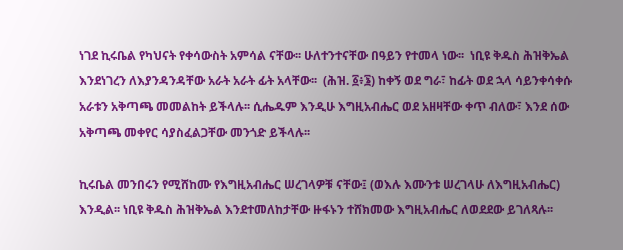ነገደ ኪሩቤል የካህናት የቀሳውስት አምሳል ናቸው፡፡ ሁለተንተናቸው በዓይን የተመላ ነው፡፡  ነቢዩ ቅዱስ ሕዝቅኤል እንደነገረን ለእያንዳንዳቸው አራት አራት ፊት አላቸው፡፡  (ሕዝ. ፩፥፮) ከቀኝ ወደ ግራ፣ ከፊት ወደ ኋላ ሳይንቀሳቀሱ አራቱን አቅጣጫ መመልከት ይችላሉ፡፡ ሲሔዱም እንዲሁ እግዚአብሔር ወደ አዘዛቸው ቀጥ ብለው፣ እንደ ሰው አቅጣጫ መቀየር ሳያስፈልጋቸው መንጎድ ይችላሉ፡፡

ኪሩቤል መንበሩን የሚሸከሙ የእግዚአብሔር ሠረገላዎቹ ናቸው፤ (ወእሉ እሙንቱ ሠረገላሁ ለእግዚአብሔር) እንዲል፡፡ ነቢዩ ቅዱስ ሕዝቅኤል እንደተመለከታቸው ዙፋኑን ተሸክመው እግዚአብሔር ለወደደው ይገለጻሉ፡፡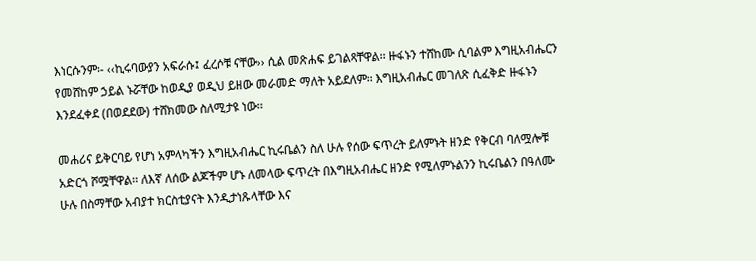እነርሱንም፡- ‹‹ኪሩባውያን አፍራሱ፤ ፈረሶቹ ናቸው›› ሲል መጽሐፍ ይገልጻቸዋል፡፡ ዙፋኑን ተሸከሙ ሲባልም እግዚአብሔርን የመሸከም ኃይል ኑሯቸው ከወዲያ ወዲህ ይዘው መራመድ ማለት አይደለም፡፡ እግዚአብሔር መገለጽ ሲፈቅድ ዙፋኑን እንደፈቀደ (በወደደው) ተሸክመው ስለሚታዩ ነው፡፡

መሐሪና ይቅርባይ የሆነ አምላካችን እግዚአብሔር ኪሩቤልን ስለ ሁሉ የሰው ፍጥረት ይለምኑት ዘንድ የቅርብ ባለሟሎቹ አድርጎ ሾሟቸዋል፡፡ ለእኛ ለሰው ልጆችም ሆኑ ለመላው ፍጥረት በእግዚአብሔር ዘንድ የሚለምኑልንን ኪሩቤልን በዓለሙ ሁሉ በስማቸው አብያተ ክርስቲያናት እንዲታነጹላቸው እና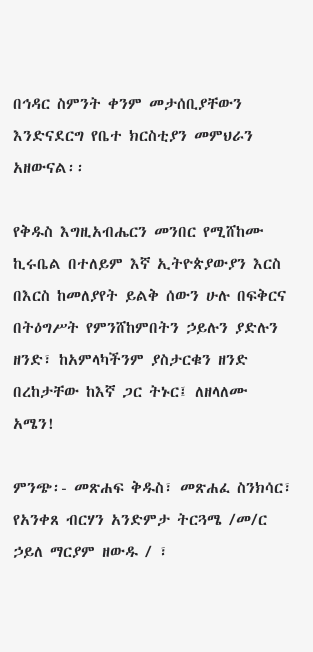በኅዳር ስምንት ቀንም መታሰቢያቸውን እንድናደርግ የቤተ ክርስቲያን መምህራን አዘውናል፡፡

የቅዱስ እግዚአብሔርን መንበር የሚሸከሙ ኪሩቤል በተለይም እኛ ኢትዮጵያውያን እርስ በእርስ ከመለያየት ይልቅ ሰውን ሁሉ በፍቅርና በትዕግሥት የምንሸከምበትን ኃይሉን ያድሉን ዘንድ፣ ከአምላካችንም ያስታርቁን ዘንድ በረከታቸው ከእኛ ጋር ትኑር፤ ለዘላለሙ አሜን!

ምንጭ፡- መጽሐፍ ቅዱስ፣ መጽሐፈ ስንክሳር፣ የአንቀጸ ብርሃን አንድምታ ትርጓሜ /መ/ር ኃይለ ማርያም ዘውዱ / ፣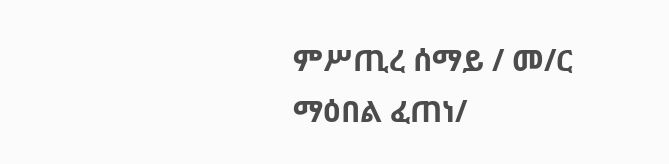ምሥጢረ ሰማይ / መ/ር ማዕበል ፈጠነ/